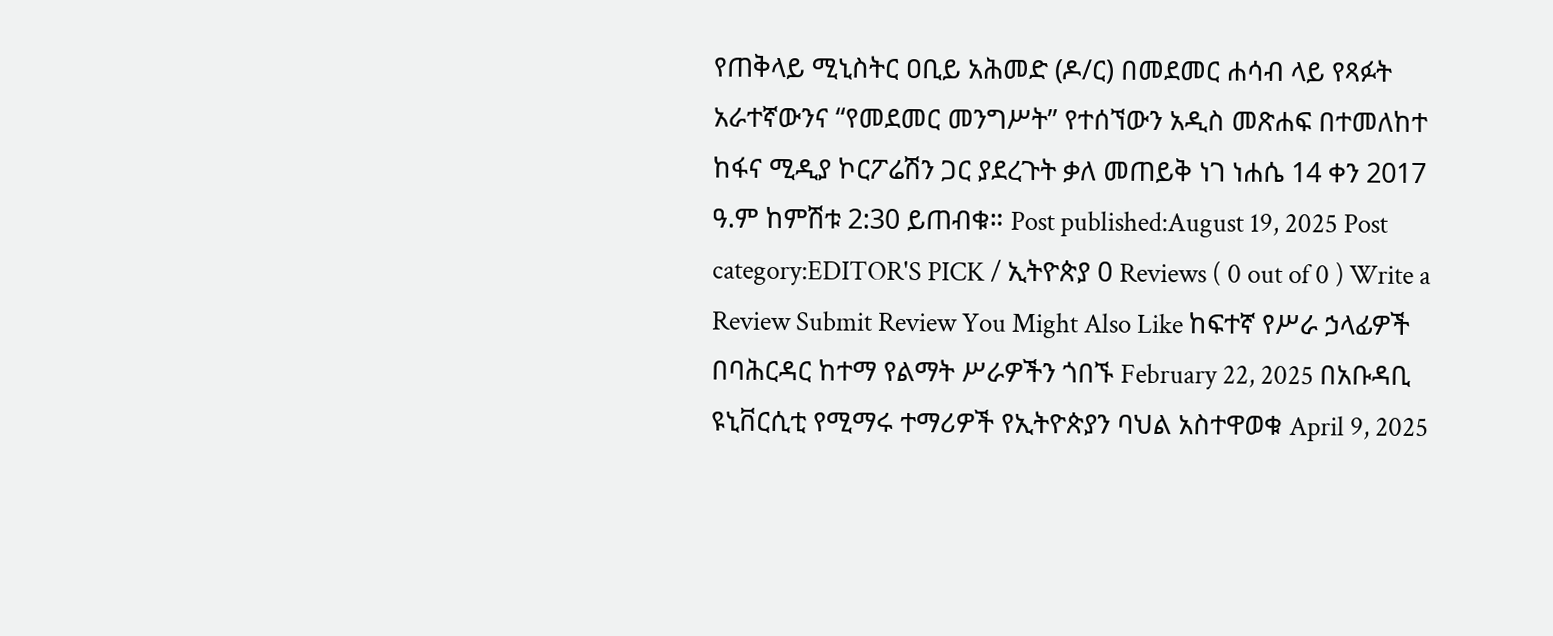የጠቅላይ ሚኒስትር ዐቢይ አሕመድ (ዶ/ር) በመደመር ሐሳብ ላይ የጻፉት አራተኛውንና “የመደመር መንግሥት” የተሰኘውን አዲስ መጽሐፍ በተመለከተ ከፋና ሚዲያ ኮርፖሬሽን ጋር ያደረጉት ቃለ መጠይቅ ነገ ነሐሴ 14 ቀን 2017 ዓ.ም ከምሽቱ 2:30 ይጠብቁ። Post published:August 19, 2025 Post category:EDITOR'S PICK / ኢትዮጵያ 0 Reviews ( 0 out of 0 ) Write a Review Submit Review You Might Also Like ከፍተኛ የሥራ ኃላፊዎች በባሕርዳር ከተማ የልማት ሥራዎችን ጎበኙ February 22, 2025 በአቡዳቢ ዩኒቨርሲቲ የሚማሩ ተማሪዎች የኢትዮጵያን ባህል አስተዋወቁ April 9, 2025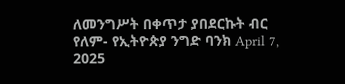ለመንግሥት በቀጥታ ያበደርኩት ብር የለም- የኢትዮጵያ ንግድ ባንክ April 7, 2025